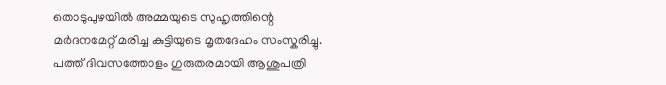തൊടുപുഴയില്‍ അമ്മയുടെ സുഹൃത്തിന്റെ മര്‍ദനമേറ്റ് മരിച്ച കുട്ടിയുടെ മൃതദേഹം സംസ്കരിച്ചു. പത്ത് ദിവസത്തോളം ഗുരുതരമായി ആശുപത്രി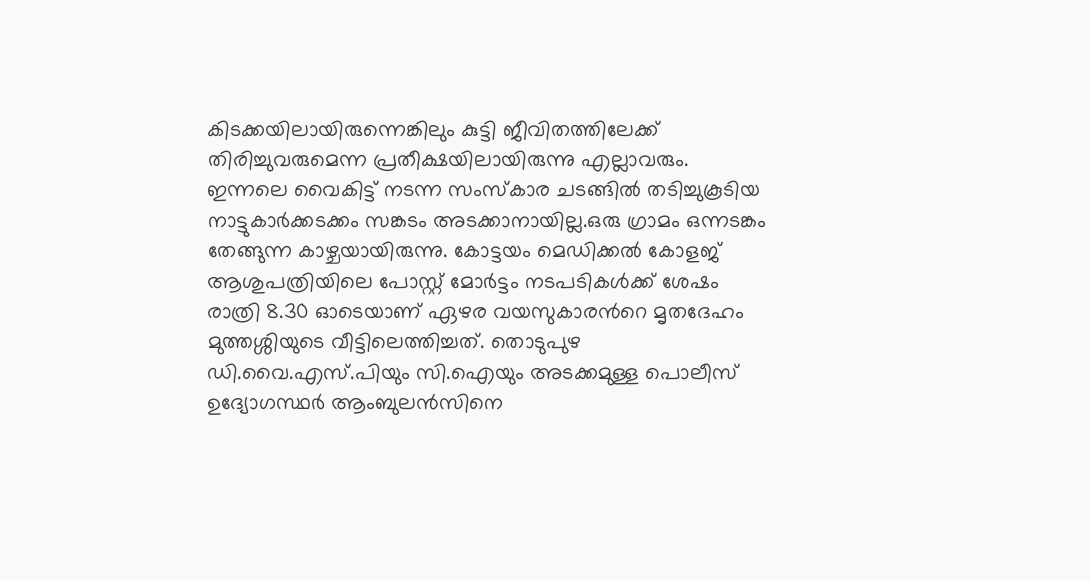കിടക്കയിലായിരുന്നെങ്കിലും കുട്ടി ജീവിതത്തിലേക്ക് തിരിച്ചുവരുമെന്ന പ്രതീക്ഷയിലായിരുന്നു എല്ലാവരും. ഇന്നലെ വൈകിട്ട് നടന്ന സംസ്കാര ചടങ്ങില്‍ തടിച്ചുകൂടിയ നാട്ടുകാര്‍ക്കടക്കം സങ്കടം അടക്കാനായില്ല.ഒരു ഗ്രാമം ഒന്നടങ്കം തേങ്ങുന്ന കാഴ്ചയായിരുന്നു. കോട്ടയം മെഡിക്കല്‍ കോളജ് ആശുപത്രിയിലെ പോസ്റ്റ് മോര്‍ട്ടം നടപടികള്‍ക്ക് ശേഷം രാത്രി 8.30 ഓടെയാണ് ഏഴര വയസുകാരന്‍റെ മൃതദേഹം മുത്തശ്ശിയുടെ വീട്ടിലെത്തിച്ചത്. തൊടുപുഴ ഡി.വൈ.എസ്.പിയും സി.ഐയും അടക്കമുള്ള പൊലീസ് ഉദ്യോഗസ്ഥര്‍ ആംബുലന്‍സിനെ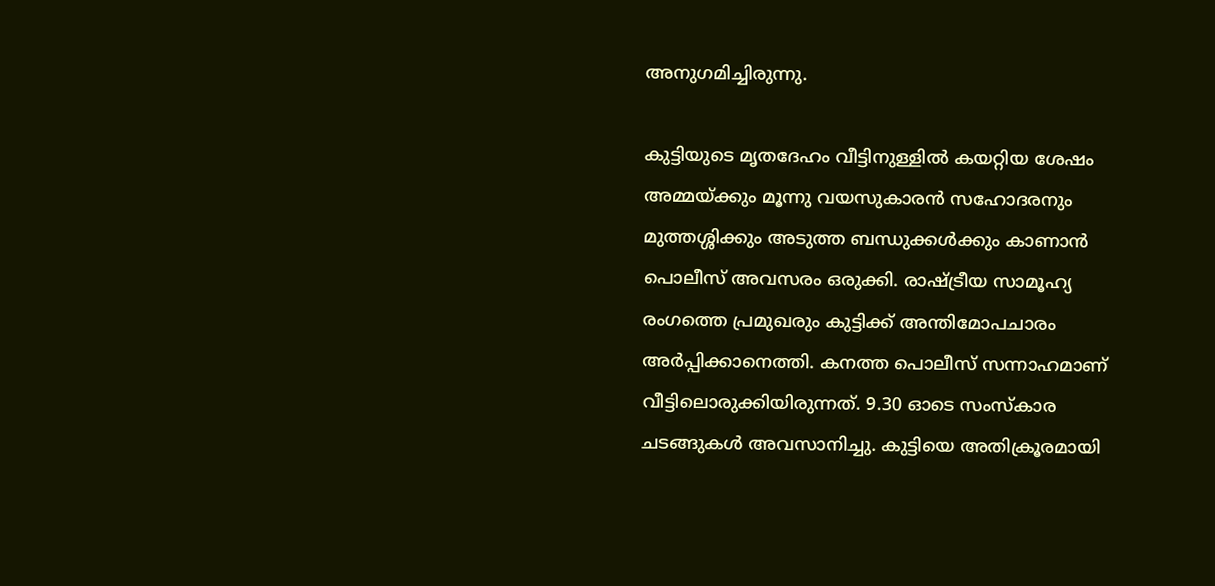അനുഗമിച്ചിരുന്നു.

കുട്ടിയുടെ മൃതദേഹം വീട്ടിനുള്ളില്‍ കയറ്റിയ ശേഷം അമ്മയ്ക്കും മൂന്നു വയസുകാരന്‍ സഹോദരനും മുത്തശ്ശിക്കും അടുത്ത ബന്ധുക്കള്‍ക്കും കാണാന്‍ പൊലീസ് അവസരം ഒരുക്കി. രാഷ്ട്രീയ സാമൂഹ്യ രംഗത്തെ പ്രമുഖരും കുട്ടിക്ക് അന്തിമോപചാരം അര്‍പ്പിക്കാനെത്തി. കനത്ത പൊലീസ് സന്നാഹമാണ് വീട്ടിലൊരുക്കിയിരുന്നത്. 9.30 ഓടെ സംസ്കാര ചടങ്ങുകള്‍ അവസാനിച്ചു. കുട്ടിയെ അതിക്രൂരമായി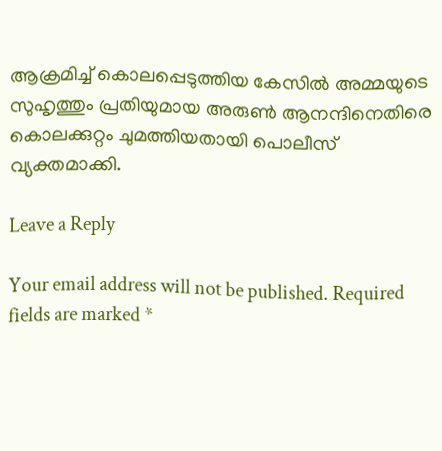ആക്രമിച്ച് കൊലപ്പെടുത്തിയ കേസില്‍ അമ്മയുടെ സുഹൃത്തും പ്രതിയുമായ അരുണ്‍ ആനന്ദിനെതിരെ കൊലക്കുറ്റം ചുമത്തിയതായി പൊലീസ് വ്യക്തമാക്കി.

Leave a Reply

Your email address will not be published. Required fields are marked *